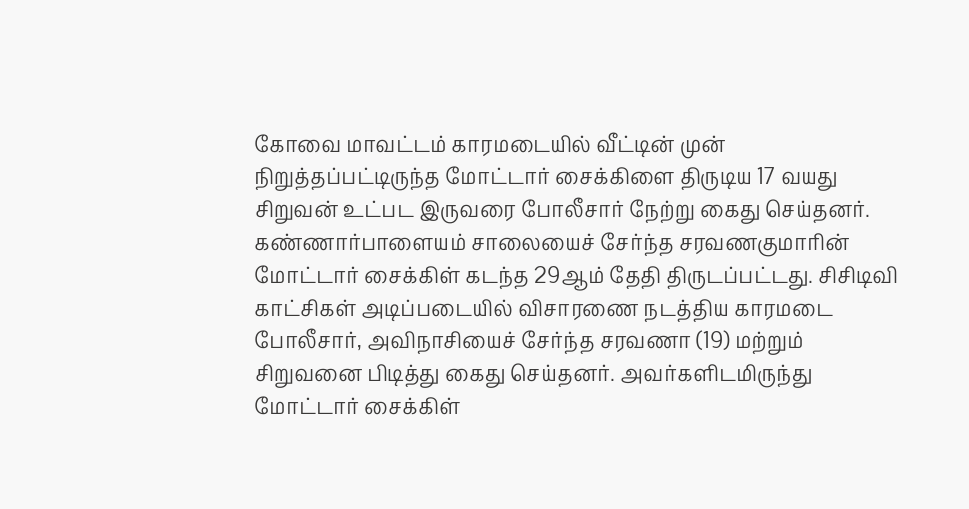கோவை மாவட்டம் காரமடையில் வீட்டின் முன் நிறுத்தப்பட்டிருந்த மோட்டார் சைக்கிளை திருடிய 17 வயது சிறுவன் உட்பட இருவரை போலீசார் நேற்று கைது செய்தனர். கண்ணார்பாளையம் சாலையைச் சேர்ந்த சரவணகுமாரின் மோட்டார் சைக்கிள் கடந்த 29ஆம் தேதி திருடப்பட்டது. சிசிடிவி காட்சிகள் அடிப்படையில் விசாரணை நடத்திய காரமடை போலீசார், அவிநாசியைச் சேர்ந்த சரவணா (19) மற்றும் சிறுவனை பிடித்து கைது செய்தனர். அவர்களிடமிருந்து மோட்டார் சைக்கிள்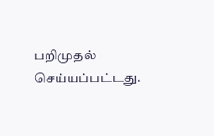பறிமுதல் செய்யப்பட்டது.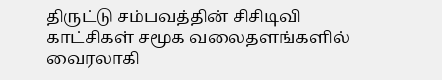திருட்டு சம்பவத்தின் சிசிடிவி காட்சிகள் சமூக வலைதளங்களில் வைரலாகி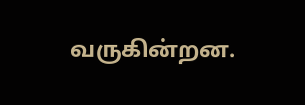வருகின்றன.